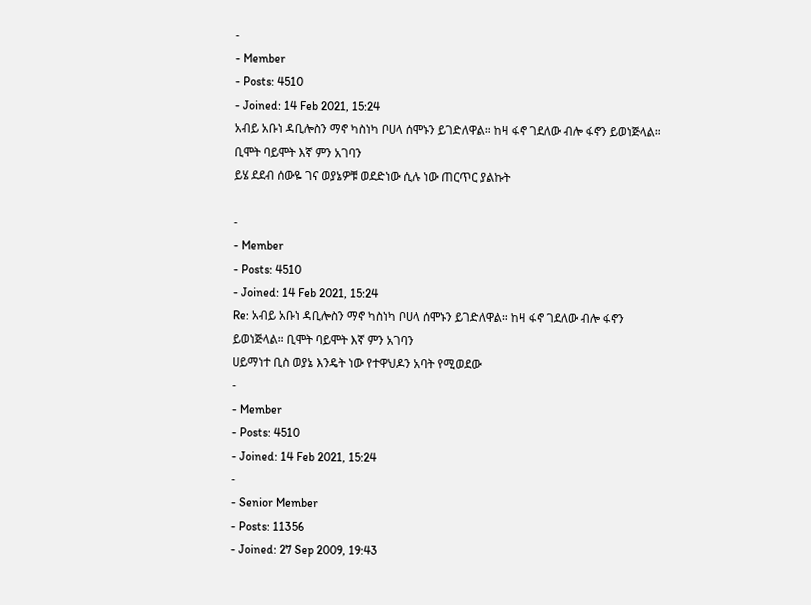-
- Member
- Posts: 4510
- Joined: 14 Feb 2021, 15:24
አብይ አቡነ ዳቢሎስን ማኖ ካስነካ ቦሀላ ሰሞኑን ይገድለዋል። ከዛ ፋኖ ገደለው ብሎ ፋኖን ይወነጅላል። ቢሞት ባይሞት እኛ ምን አገባን
ይሄ ደደብ ሰውዬ ገና ወያኔዎቹ ወደድነው ሲሉ ነው ጠርጥር ያልኩት

-
- Member
- Posts: 4510
- Joined: 14 Feb 2021, 15:24
Re: አብይ አቡነ ዳቢሎስን ማኖ ካስነካ ቦሀላ ሰሞኑን ይገድለዋል። ከዛ ፋኖ ገደለው ብሎ ፋኖን ይወነጅላል። ቢሞት ባይሞት እኛ ምን አገባን
ሀይማነተ ቢስ ወያኔ እንዴት ነው የተዋህዶን አባት የሚወደው
-
- Member
- Posts: 4510
- Joined: 14 Feb 2021, 15:24
-
- Senior Member
- Posts: 11356
- Joined: 27 Sep 2009, 19:43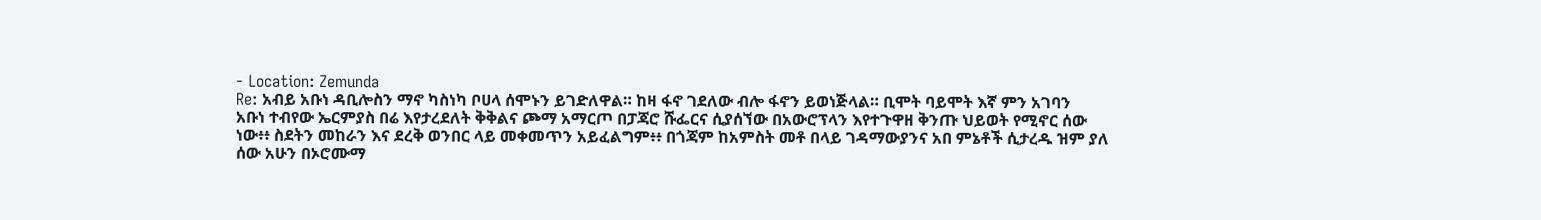- Location: Zemunda
Re: አብይ አቡነ ዳቢሎስን ማኖ ካስነካ ቦሀላ ሰሞኑን ይገድለዋል። ከዛ ፋኖ ገደለው ብሎ ፋኖን ይወነጅላል። ቢሞት ባይሞት እኛ ምን አገባን
አቡነ ተብየው ኤርምያስ በሬ እየታረደለት ቅቅልና ጮማ አማርጦ በፓጃሮ ሹፌርና ሲያሰኘው በአውሮፕላን እየተጉዋዘ ቅንጡ ህይወት የሚኖር ሰው ነው፥፥ ስደትን መከራን እና ደረቅ ወንበር ላይ መቀመጥን አይፈልግም፥፥ በጎጃም ከአምስት መቶ በላይ ገዳማውያንና አበ ምኔቶች ሲታረዱ ዝም ያለ ሰው አሁን በኦሮሙማ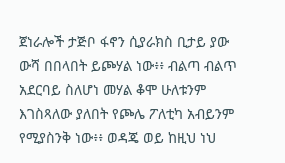ጀነራሎች ታጅቦ ፋኖን ሲያራክስ ቢታይ ያው ውሻ በበላበት ይጮሃል ነው፥፥ ብልጣ ብልጥ አደርባይ ስለሆነ መሃል ቆሞ ሁለቱንም እገስጻለው ያለበት የጮሌ ፖለቲካ አብይንም የሚያስንቅ ነው፥፥ ወዳጄ ወይ ከዚህ ነህ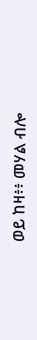ወይ ከዛ፥፥ መሃል ብሎ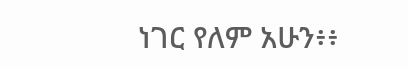ነገር የለም አሁን፥፥